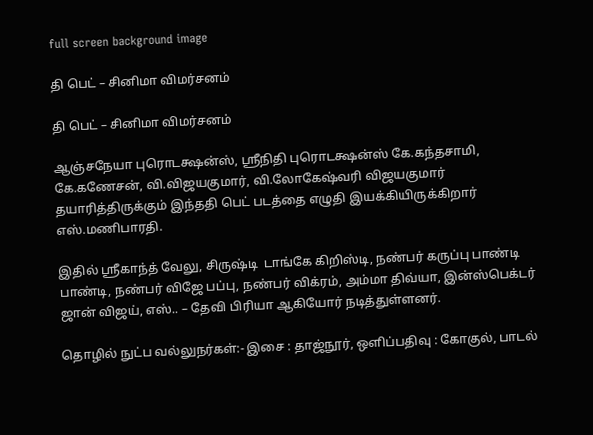full screen background image

தி பெட் – சினிமா விமர்சனம்

தி பெட் – சினிமா விமர்சனம்

ஆஞ்சநேயா புரொடக்ஷன்ஸ், ஸ்ரீநிதி புரொடக்ஷன்ஸ் கே.கந்தசாமி, கே.கணேசன், வி.விஜயகுமார், வி.லோகேஷ்வரி விஜயகுமார் தயாரித்திருக்கும் இந்ததி பெட் படத்தை எழுதி இயக்கியிருக்கிறார் எஸ்.மணிபாரதி.

இதில் ஸ்ரீகாந்த் வேலு, சிருஷ்டி  டாங்கே கிறிஸ்டி, நண்பர் கருப்பு பாண்டி பாண்டி, நண்பர் விஜே பப்பு, நண்பர் விக்ரம், அம்மா திவ்யா, இன்ஸ்பெக்டர் ஜான் விஜய், எஸ்.. – தேவி பிரியா ஆகியோர் நடித்துள்ளனர்.

தொழில் நுட்ப வல்லுநர்கள்:- இசை : தாஜ்நூர், ஒளிப்பதிவு : கோகுல், பாடல்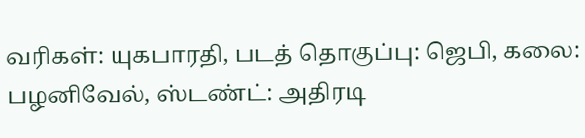வரிகள்: யுகபாரதி, படத் தொகுப்பு: ஜெபி, கலை: பழனிவேல், ஸ்டண்ட்: அதிரடி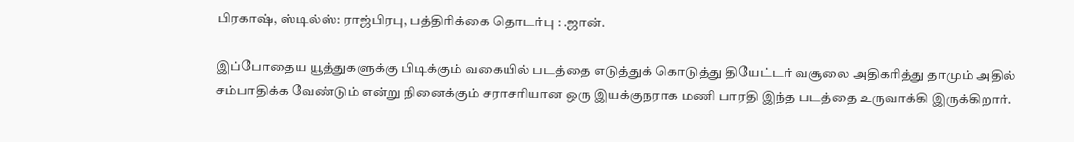பிரகாஷ், ஸ்டில்ஸ்: ராஜ்பிரபு, பத்திரிக்கை தொடர்பு : .ஜான்.

இப்போதைய யூத்துகளுக்கு பிடிக்கும் வகையில் படத்தை எடுத்துக் கொடுத்து தியேட்டர் வசூலை அதிகரித்து தாமும் அதில் சம்பாதிக்க வேண்டும் என்று நினைக்கும் சராசரியான ஒரு இயக்குநராக மணி பாரதி இந்த படத்தை உருவாக்கி இருக்கிறார்.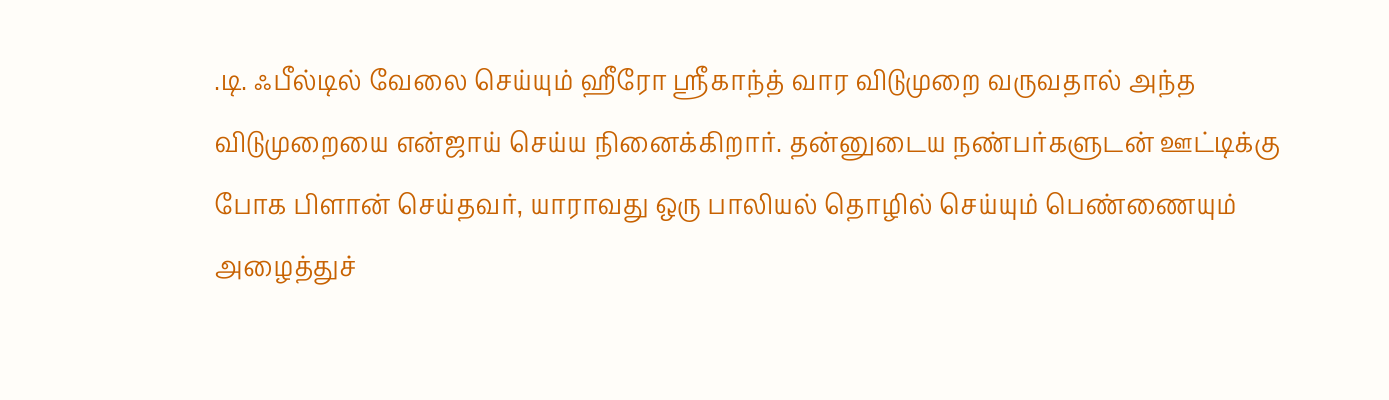.டி. ஃபீல்டில் வேலை செய்யும் ஹீரோ ஸ்ரீகாந்த் வார விடுமுறை வருவதால் அந்த விடுமுறையை என்ஜாய் செய்ய நினைக்கிறார். தன்னுடைய நண்பர்களுடன் ஊட்டிக்கு போக பிளான் செய்தவர், யாராவது ஒரு பாலியல் தொழில் செய்யும் பெண்ணையும் அழைத்துச்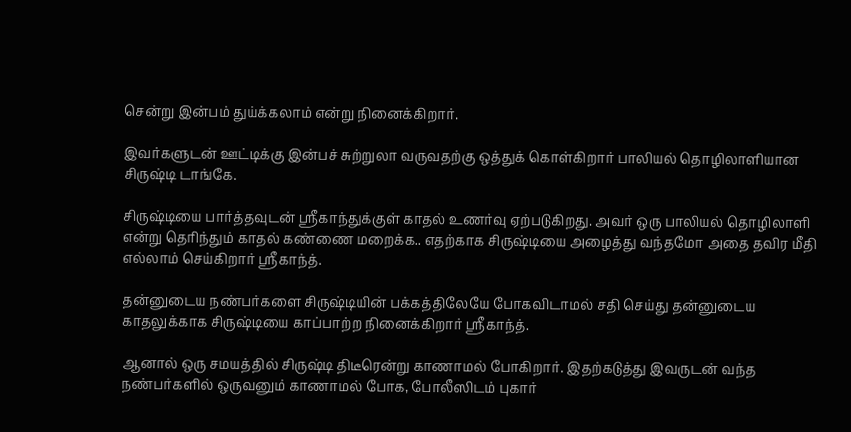சென்று இன்பம் துய்க்கலாம் என்று நினைக்கிறார்.

இவர்களுடன் ஊட்டிக்கு இன்பச் சுற்றுலா வருவதற்கு ஒத்துக் கொள்கிறார் பாலியல் தொழிலாளியான சிருஷ்டி டாங்கே.

சிருஷ்டியை பார்த்தவுடன் ஸ்ரீகாந்துக்குள் காதல் உணர்வு ஏற்படுகிறது. அவர் ஒரு பாலியல் தொழிலாளி என்று தெரிந்தும் காதல் கண்ணை மறைக்க.. எதற்காக சிருஷ்டியை அழைத்து வந்தமோ அதை தவிர மீதி எல்லாம் செய்கிறார் ஸ்ரீகாந்த்.

தன்னுடைய நண்பர்களை சிருஷ்டியின் பக்கத்திலேயே போகவிடாமல் சதி செய்து தன்னுடைய காதலுக்காக சிருஷ்டியை காப்பாற்ற நினைக்கிறார் ஸ்ரீகாந்த்.

ஆனால் ஒரு சமயத்தில் சிருஷ்டி திடீரென்று காணாமல் போகிறார். இதற்கடுத்து இவருடன் வந்த நண்பர்களில் ஒருவனும் காணாமல் போக, போலீஸிடம் புகார்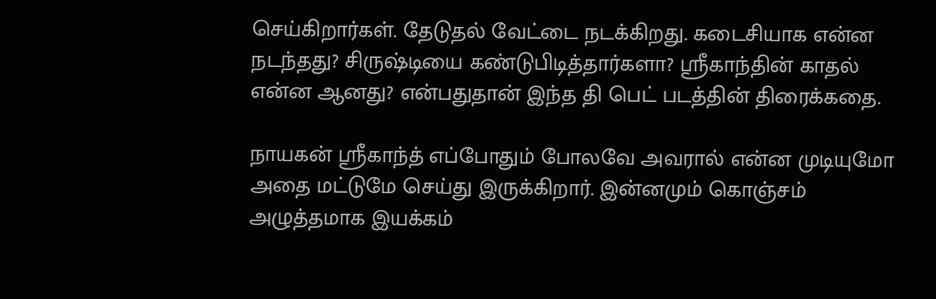செய்கிறார்கள். தேடுதல் வேட்டை நடக்கிறது. கடைசியாக என்ன நடந்தது? சிருஷ்டியை கண்டுபிடித்தார்களா? ஸ்ரீகாந்தின் காதல் என்ன ஆனது? என்பதுதான் இந்த தி பெட் படத்தின் திரைக்கதை.

நாயகன் ஸ்ரீகாந்த் எப்போதும் போலவே அவரால் என்ன முடியுமோ அதை மட்டுமே செய்து இருக்கிறார். இன்னமும் கொஞ்சம் அழுத்தமாக இயக்கம்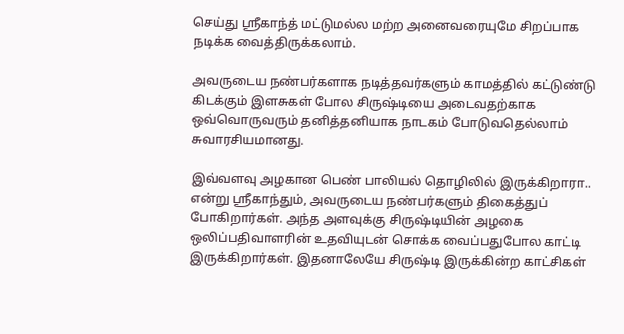செய்து ஸ்ரீகாந்த் மட்டுமல்ல மற்ற அனைவரையுமே சிறப்பாக நடிக்க வைத்திருக்கலாம்.

அவருடைய நண்பர்களாக நடித்தவர்களும் காமத்தில் கட்டுண்டு கிடக்கும் இளசுகள் போல சிருஷ்டியை அடைவதற்காக ஒவ்வொருவரும் தனித்தனியாக நாடகம் போடுவதெல்லாம் சுவாரசியமானது.

இவ்வளவு அழகான பெண் பாலியல் தொழிலில் இருக்கிறாரா.. என்று ஸ்ரீகாந்தும், அவருடைய நண்பர்களும் திகைத்துப் போகிறார்கள். அந்த அளவுக்கு சிருஷ்டியின் அழகை ஒலிப்பதிவாளரின் உதவியுடன் சொக்க வைப்பதுபோல காட்டி இருக்கிறார்கள். இதனாலேயே சிருஷ்டி இருக்கின்ற காட்சிகள்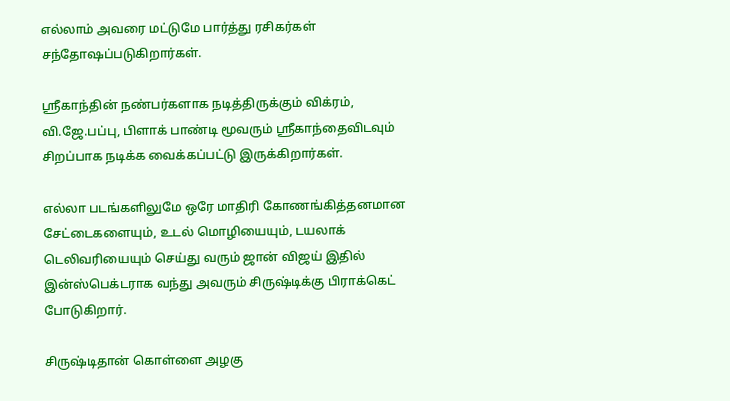எல்லாம் அவரை மட்டுமே பார்த்து ரசிகர்கள் சந்தோஷப்படுகிறார்கள்.

ஸ்ரீகாந்தின் நண்பர்களாக நடித்திருக்கும் விக்ரம், வி.ஜே.பப்பு, பிளாக் பாண்டி மூவரும் ஸ்ரீகாந்தைவிடவும் சிறப்பாக நடிக்க வைக்கப்பட்டு இருக்கிறார்கள்.

எல்லா படங்களிலுமே ஒரே மாதிரி கோணங்கித்தனமான சேட்டைகளையும், உடல் மொழியையும், டயலாக் டெலிவரியையும் செய்து வரும் ஜான் விஜய் இதில் இன்ஸ்பெக்டராக வந்து அவரும் சிருஷ்டிக்கு பிராக்கெட் போடுகிறார்.

சிருஷ்டிதான் கொள்ளை அழகு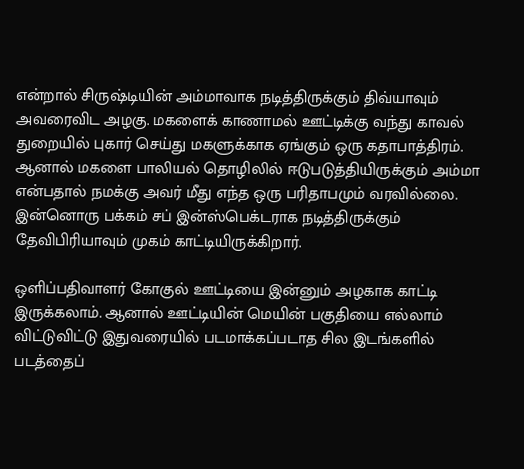என்றால் சிருஷ்டியின் அம்மாவாக நடித்திருக்கும் திவ்யாவும் அவரைவிட அழகு. மகளைக் காணாமல் ஊட்டிக்கு வந்து காவல் துறையில் புகார் செய்து மகளுக்காக ஏங்கும் ஒரு கதாபாத்திரம். ஆனால் மகளை பாலியல் தொழிலில் ஈடுபடுத்தியிருக்கும் அம்மா என்பதால் நமக்கு அவர் மீது எந்த ஒரு பரிதாபமும் வரவில்லை. இன்னொரு பக்கம் சப் இன்ஸ்பெக்டராக நடித்திருக்கும் தேவிபிரியாவும் முகம் காட்டியிருக்கிறார்.

ஒளிப்பதிவாளர் கோகுல் ஊட்டியை இன்னும் அழகாக காட்டி இருக்கலாம். ஆனால் ஊட்டியின் மெயின் பகுதியை எல்லாம் விட்டுவிட்டு இதுவரையில் படமாக்கப்படாத சில இடங்களில் படத்தைப்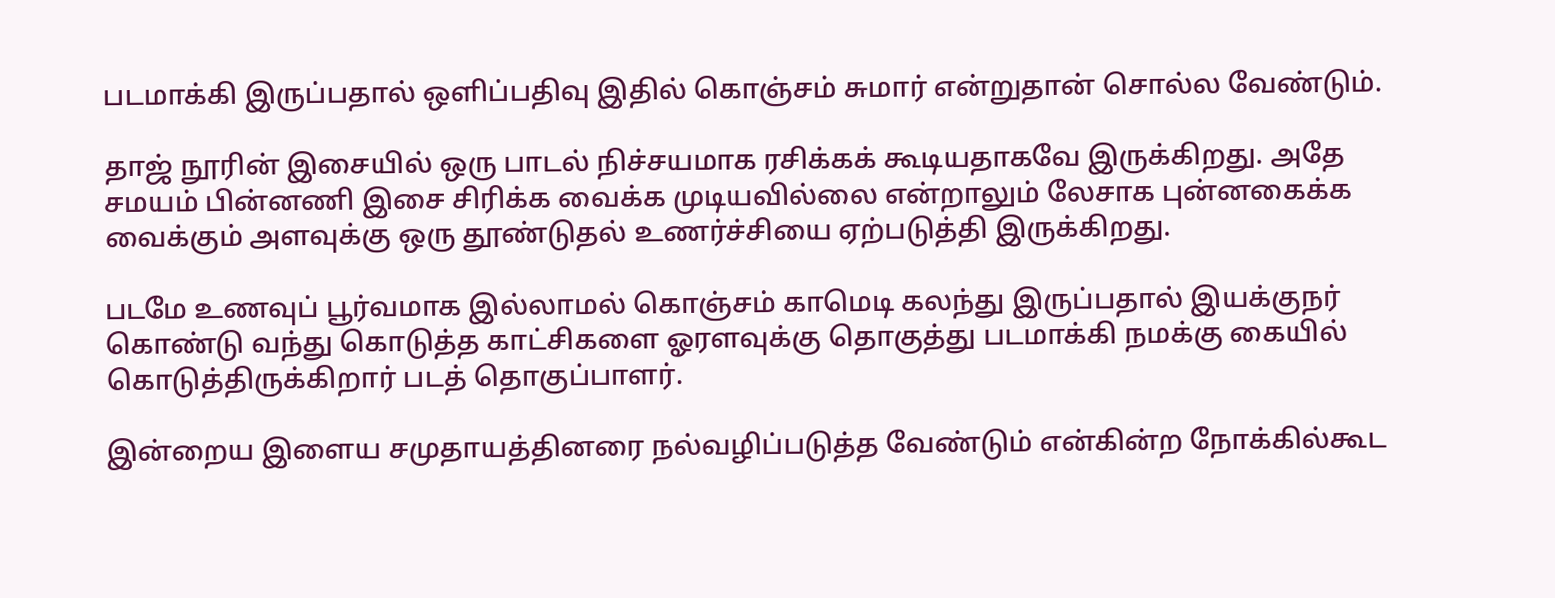படமாக்கி இருப்பதால் ஒளிப்பதிவு இதில் கொஞ்சம் சுமார் என்றுதான் சொல்ல வேண்டும்.

தாஜ் நூரின் இசையில் ஒரு பாடல் நிச்சயமாக ரசிக்கக் கூடியதாகவே இருக்கிறது. அதே சமயம் பின்னணி இசை சிரிக்க வைக்க முடியவில்லை என்றாலும் லேசாக புன்னகைக்க வைக்கும் அளவுக்கு ஒரு தூண்டுதல் உணர்ச்சியை ஏற்படுத்தி இருக்கிறது.

படமே உணவுப் பூர்வமாக இல்லாமல் கொஞ்சம் காமெடி கலந்து இருப்பதால் இயக்குநர் கொண்டு வந்து கொடுத்த காட்சிகளை ஓரளவுக்கு தொகுத்து படமாக்கி நமக்கு கையில் கொடுத்திருக்கிறார் படத் தொகுப்பாளர்.

இன்றைய இளைய சமுதாயத்தினரை நல்வழிப்படுத்த வேண்டும் என்கின்ற நோக்கில்கூட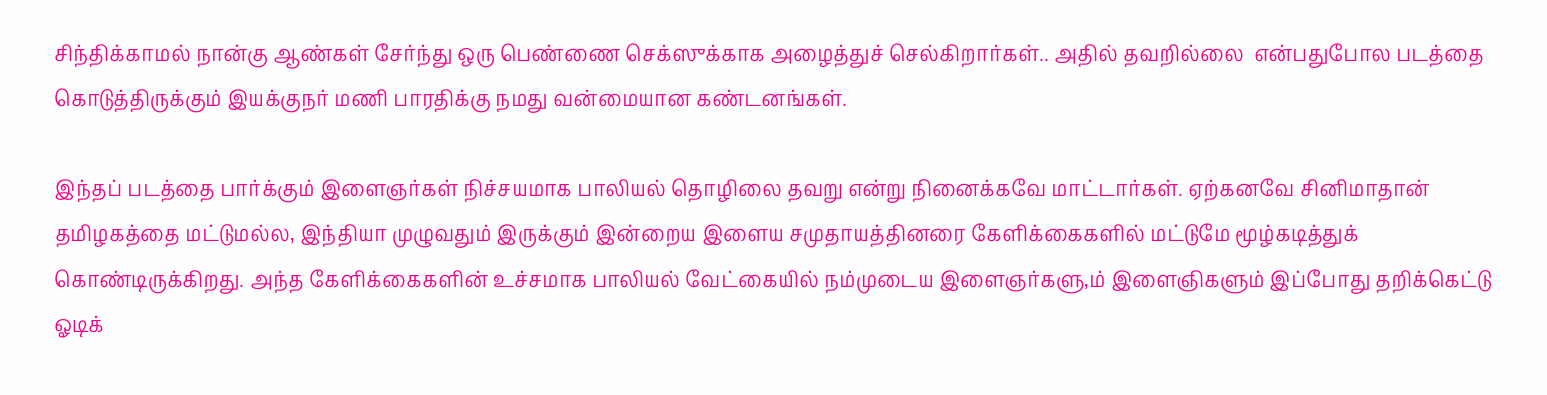சிந்திக்காமல் நான்கு ஆண்கள் சேர்ந்து ஒரு பெண்ணை செக்ஸுக்காக அழைத்துச் செல்கிறார்கள்.. அதில் தவறில்லை  என்பதுபோல படத்தை கொடுத்திருக்கும் இயக்குநர் மணி பாரதிக்கு நமது வன்மையான கண்டனங்கள்.

இந்தப் படத்தை பார்க்கும் இளைஞர்கள் நிச்சயமாக பாலியல் தொழிலை தவறு என்று நினைக்கவே மாட்டார்கள். ஏற்கனவே சினிமாதான் தமிழகத்தை மட்டுமல்ல, இந்தியா முழுவதும் இருக்கும் இன்றைய இளைய சமுதாயத்தினரை கேளிக்கைகளில் மட்டுமே மூழ்கடித்துக் கொண்டிருக்கிறது. அந்த கேளிக்கைகளின் உச்சமாக பாலியல் வேட்கையில் நம்முடைய இளைஞர்களு,ம் இளைஞிகளும் இப்போது தறிக்கெட்டு ஓடிக்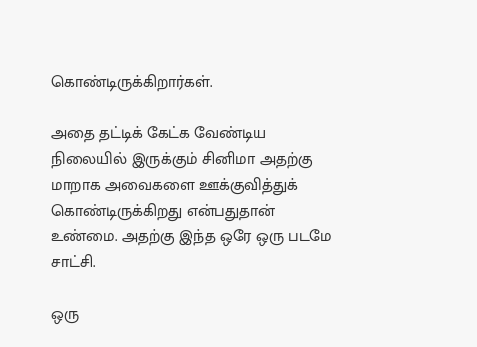கொண்டிருக்கிறார்கள்.

அதை தட்டிக் கேட்க வேண்டிய நிலையில் இருக்கும் சினிமா அதற்கு மாறாக அவைகளை ஊக்குவித்துக் கொண்டிருக்கிறது என்பதுதான் உண்மை. அதற்கு இந்த ஒரே ஒரு படமே சாட்சி.

ஒரு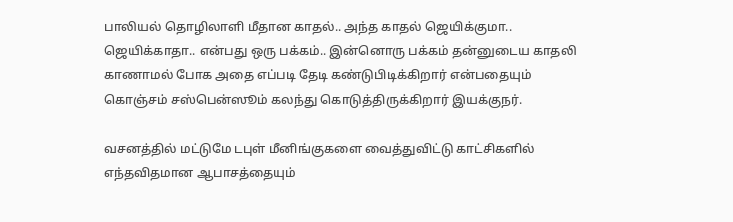பாலியல் தொழிலாளி மீதான காதல்.. அந்த காதல் ஜெயிக்குமா.. ஜெயிக்காதா.. என்பது ஒரு பக்கம்.. இன்னொரு பக்கம் தன்னுடைய காதலி காணாமல் போக அதை எப்படி தேடி கண்டுபிடிக்கிறார் என்பதையும் கொஞ்சம் சஸ்பென்ஸூம் கலந்து கொடுத்திருக்கிறார் இயக்குநர்.

வசனத்தில் மட்டுமே டபுள் மீனிங்குகளை வைத்துவிட்டு காட்சிகளில் எந்தவிதமான ஆபாசத்தையும்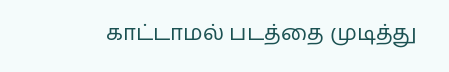காட்டாமல் படத்தை முடித்து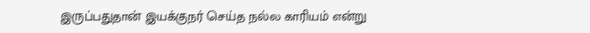இருப்பதுதான் இயக்குநர் செய்த நல்ல காரியம் என்று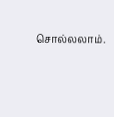சொல்லலாம்.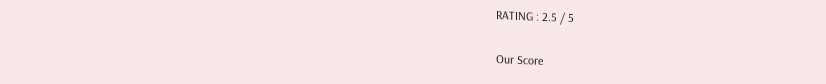RATING : 2.5 / 5

Our Score